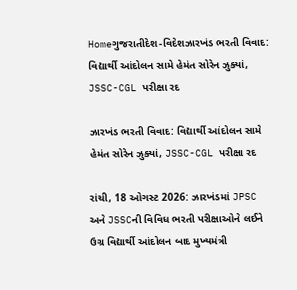Homeગુજરાતીદેશ-વિદેશઝારખંડ ભરતી વિવાદ: વિદ્યાર્થી આંદોલન સામે હેમંત સોરેન ઝુક્યાં, JSSC-CGL પરીક્ષા રદ

ઝારખંડ ભરતી વિવાદ: વિદ્યાર્થી આંદોલન સામે હેમંત સોરેન ઝુક્યાં, JSSC-CGL પરીક્ષા રદ

રાંચી, 18 ઓગસ્ટ 2026: ઝારખંડમાં JPSC અને JSSCની વિવિધ ભરતી પરીક્ષાઓને લઈને ઉગ્ર વિદ્યાર્થી આંદોલન બાદ મુખ્યમંત્રી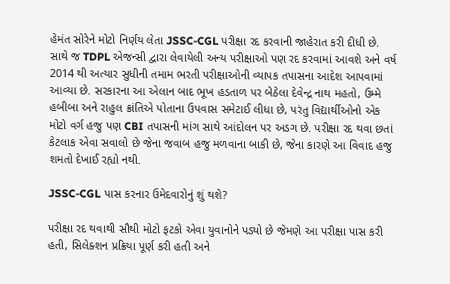હેમંત સોરેને મોટો નિર્ણય લેતા JSSC-CGL પરીક્ષા રદ કરવાની જાહેરાત કરી દીધી છે. સાથે જ TDPL એજન્સી દ્વારા લેવાયેલી અન્ય પરીક્ષાઓ પણ રદ કરવામાં આવશે અને વર્ષ 2014 થી અત્યાર સુધીની તમામ ભરતી પરીક્ષાઓની વ્યાપક તપાસના આદેશ આપવામાં આવ્યા છે. સરકારના આ એલાન બાદ ભૂખ હડતાળ પર બેઠેલા દેવેન્દ્ર નાથ મહતો, ઉમ્મે હબીબા અને રાહુલ ક્રાંતિએ પોતાના ઉપવાસ સમેટાઈ લીધા છે, પરંતુ વિદ્યાર્થીઓનો એક મોટો વર્ગ હજુ પણ CBI તપાસની માંગ સાથે આંદોલન પર અડગ છે. પરીક્ષા રદ થવા છતાં કેટલાક એવા સવાલો છે જેના જવાબ હજુ મળવાના બાકી છે, જેના કારણે આ વિવાદ હજુ શમતો દેખાઈ રહ્યો નથી.

JSSC-CGL પાસ કરનાર ઉમેદવારોનું શું થશે?

પરીક્ષા રદ થવાથી સૌથી મોટો ફટકો એવા યુવાનોને પડ્યો છે જેમણે આ પરીક્ષા પાસ કરી હતી, સિલેક્શન પ્રક્રિયા પૂર્ણ કરી હતી અને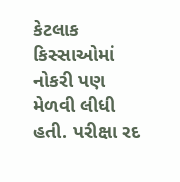કેટલાક કિસ્સાઓમાં નોકરી પણ મેળવી લીધી હતી. પરીક્ષા રદ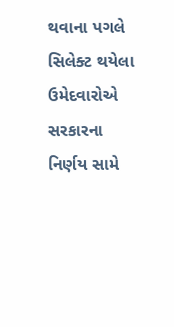થવાના પગલે સિલેક્ટ થયેલા ઉમેદવારોએ સરકારના નિર્ણય સામે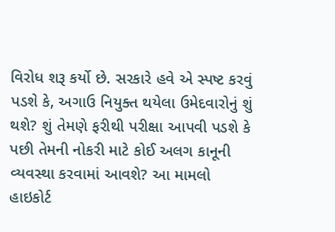વિરોધ શરૂ કર્યો છે. સરકારે હવે એ સ્પષ્ટ કરવું પડશે કે, અગાઉ નિયુક્ત થયેલા ઉમેદવારોનું શું થશે? શું તેમણે ફરીથી પરીક્ષા આપવી પડશે કે પછી તેમની નોકરી માટે કોઈ અલગ કાનૂની વ્યવસ્થા કરવામાં આવશે? આ મામલો હાઇકોર્ટ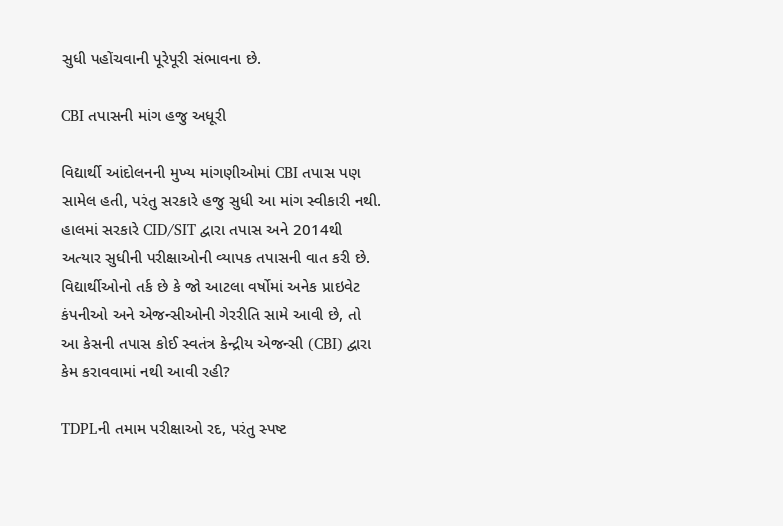સુધી પહોંચવાની પૂરેપૂરી સંભાવના છે.

CBI તપાસની માંગ હજુ અધૂરી

વિદ્યાર્થી આંદોલનની મુખ્ય માંગણીઓમાં CBI તપાસ પણ સામેલ હતી, પરંતુ સરકારે હજુ સુધી આ માંગ સ્વીકારી નથી. હાલમાં સરકારે CID/SIT દ્વારા તપાસ અને 2014થી અત્યાર સુધીની પરીક્ષાઓની વ્યાપક તપાસની વાત કરી છે. વિદ્યાર્થીઓનો તર્ક છે કે જો આટલા વર્ષોમાં અનેક પ્રાઇવેટ કંપનીઓ અને એજન્સીઓની ગેરરીતિ સામે આવી છે, તો આ કેસની તપાસ કોઈ સ્વતંત્ર કેન્દ્રીય એજન્સી (CBI) દ્વારા કેમ કરાવવામાં નથી આવી રહી?

TDPLની તમામ પરીક્ષાઓ રદ, પરંતુ સ્પષ્ટ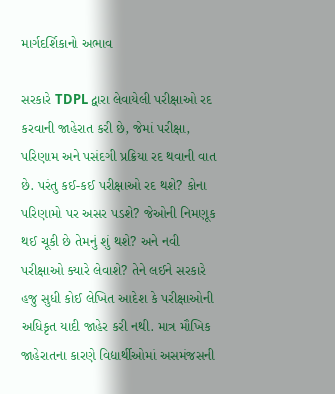માર્ગદર્શિકાનો અભાવ

સરકારે TDPL દ્વારા લેવાયેલી પરીક્ષાઓ રદ કરવાની જાહેરાત કરી છે, જેમાં પરીક્ષા, પરિણામ અને પસંદગી પ્રક્રિયા રદ થવાની વાત છે. પરંતુ કઈ-કઈ પરીક્ષાઓ રદ થશે? કોના પરિણામો પર અસર પડશે? જેઓની નિમણૂક થઈ ચૂકી છે તેમનું શું થશે? અને નવી પરીક્ષાઓ ક્યારે લેવાશે? તેને લઈને સરકારે હજુ સુધી કોઈ લેખિત આદેશ કે પરીક્ષાઓની અધિકૃત યાદી જાહેર કરી નથી. માત્ર મૌખિક જાહેરાતના કારણે વિદ્યાર્થીઓમાં અસમંજસની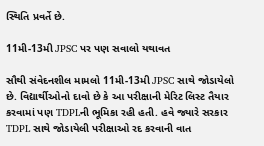સ્થિતિ પ્રવર્તે છે.

11મી-13મી JPSC પર પણ સવાલો યથાવત

સૌથી સંવેદનશીલ મામલો 11મી-13મી JPSC સાથે જોડાયેલો છે. વિદ્યાર્થીઓનો દાવો છે કે આ પરીક્ષાની મેરિટ લિસ્ટ તૈયાર કરવામાં પણ TDPLની ભૂમિકા રહી હતી. હવે જ્યારે સરકાર TDPL સાથે જોડાયેલી પરીક્ષાઓ રદ કરવાની વાત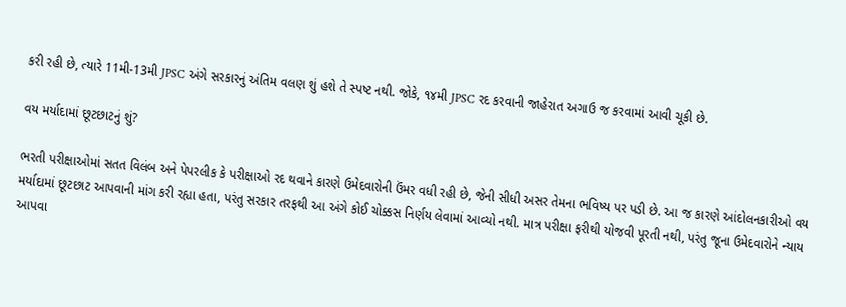કરી રહી છે, ત્યારે 11મી-13મી JPSC અંગે સરકારનું અંતિમ વલણ શું હશે તે સ્પષ્ટ નથી. જોકે, ૧૪મી JPSC રદ કરવાની જાહેરાત અગાઉ જ કરવામાં આવી ચૂકી છે.

વય મર્યાદામાં છૂટછાટનું શું?

ભરતી પરીક્ષાઓમાં સતત વિલંબ અને પેપરલીક કે પરીક્ષાઓ રદ થવાને કારણે ઉમેદવારોની ઉંમર વધી રહી છે, જેની સીધી અસર તેમના ભવિષ્ય પર પડી છે. આ જ કારણે આંદોલનકારીઓ વય મર્યાદામાં છૂટછાટ આપવાની માંગ કરી રહ્યા હતા, પરંતુ સરકાર તરફથી આ અંગે કોઈ ચોક્કસ નિર્ણય લેવામાં આવ્યો નથી. માત્ર પરીક્ષા ફરીથી યોજવી પૂરતી નથી, પરંતુ જૂના ઉમેદવારોને ન્યાય આપવા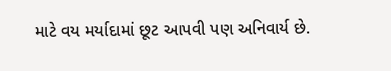માટે વય મર્યાદામાં છૂટ આપવી પણ અનિવાર્ય છે.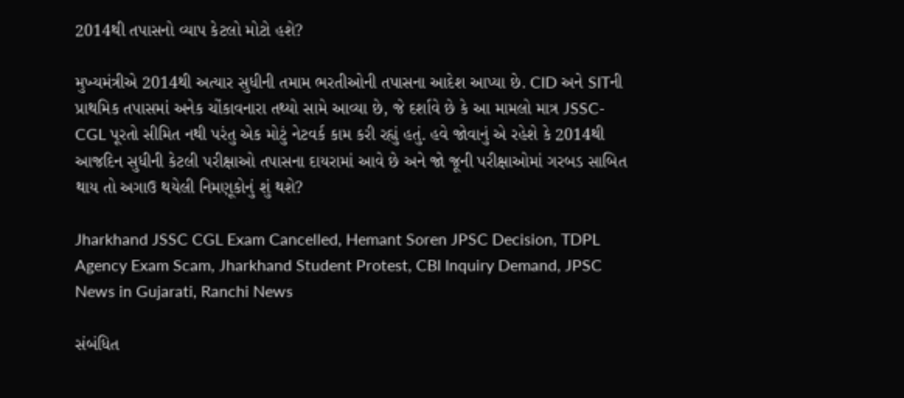2014થી તપાસનો વ્યાપ કેટલો મોટો હશે?

મુખ્યમંત્રીએ 2014થી અત્યાર સુધીની તમામ ભરતીઓની તપાસના આદેશ આપ્યા છે. CID અને SITની પ્રાથમિક તપાસમાં અનેક ચોંકાવનારા તથ્યો સામે આવ્યા છે, જે દર્શાવે છે કે આ મામલો માત્ર JSSC-CGL પૂરતો સીમિત નથી પરંતુ એક મોટું નેટવર્ક કામ કરી રહ્યું હતું. હવે જોવાનું એ રહેશે કે 2014થી આજદિન સુધીની કેટલી પરીક્ષાઓ તપાસના દાયરામાં આવે છે અને જો જૂની પરીક્ષાઓમાં ગરબડ સાબિત થાય તો અગાઉ થયેલી નિમણૂકોનું શું થશે?

Jharkhand JSSC CGL Exam Cancelled, Hemant Soren JPSC Decision, TDPL Agency Exam Scam, Jharkhand Student Protest, CBI Inquiry Demand, JPSC News in Gujarati, Ranchi News

સંબંધિત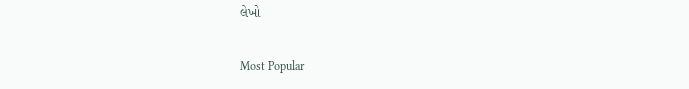લેખો

Most Popular